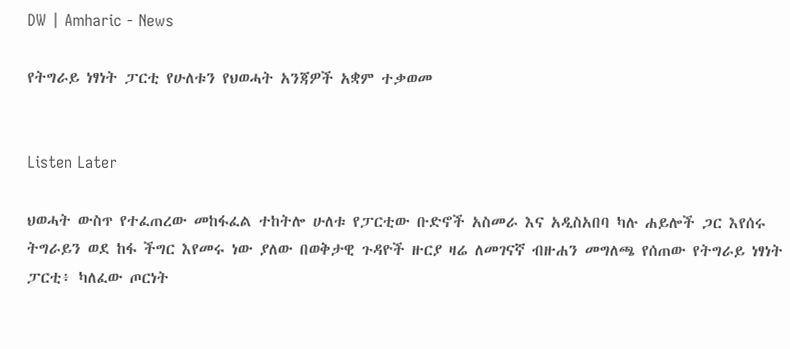DW | Amharic - News

የትግራይ ነፃነት ፓርቲ የሁለቱን የህወሓት አንጃዎች አቋም ተቃወመ


Listen Later

ህወሓት ውስጥ የተፈጠረው መከፋፈል ተከትሎ ሁለቱ የፓርቲው ቡድኖች አስመራ እና አዲስአበባ ካሉ ሐይሎች ጋር እየሰሩ ትግራይን ወደ ከፋ ችግር እየመሩ ነው ያለው በወቅታዊ ጉዳዮች ዙርያ ዛሬ ለመገናኛ ብዙሐን መግለጫ የሰጠው የትግራይ ነፃነት ፓርቲ፥ ካለፈው ጦርነት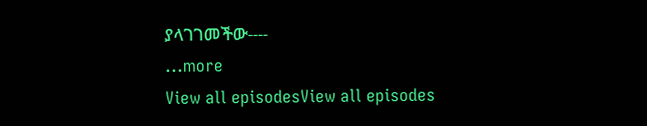ያላገገመችው----
...more
View all episodesView all episodes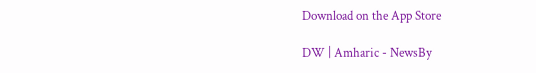Download on the App Store

DW | Amharic - NewsBy